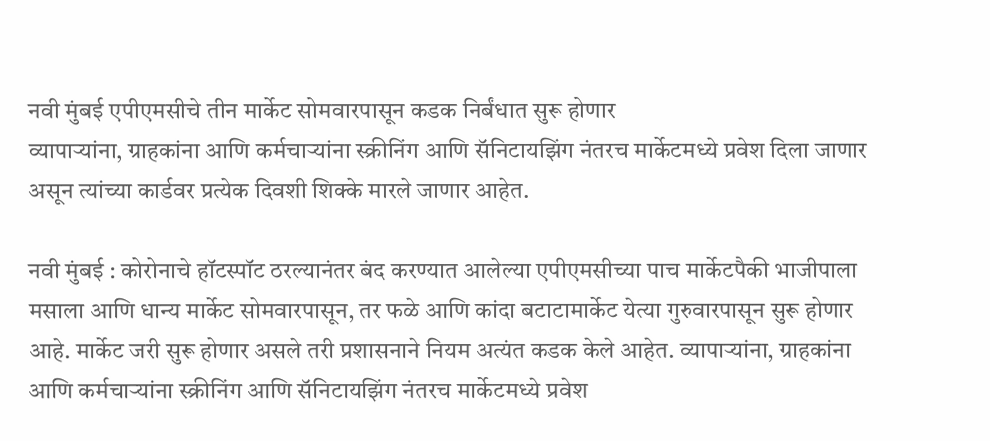नवी मुंबई एपीएमसीचे तीन मार्केट सोमवारपासून कडक निर्बंधात सुरू होणार
व्यापाऱ्यांना, ग्राहकांना आणि कर्मचाऱ्यांना स्क्रीनिंग आणि सॅनिटायझिंग नंतरच मार्केटमध्ये प्रवेश दिला जाणार असून त्यांच्या कार्डवर प्रत्येक दिवशी शिक्के मारले जाणार आहेत.

नवी मुंबई : कोरोनाचे हॉटस्पॉट ठरल्यानंतर बंद करण्यात आलेल्या एपीएमसीच्या पाच मार्केटपैकी भाजीपाला मसाला आणि धान्य मार्केट सोमवारपासून, तर फळे आणि कांदा बटाटामार्केट येत्या गुरुवारपासून सुरू होणार आहे. मार्केट जरी सुरू होणार असले तरी प्रशासनाने नियम अत्यंत कडक केले आहेत. व्यापाऱ्यांना, ग्राहकांना आणि कर्मचाऱ्यांना स्क्रीनिंग आणि सॅनिटायझिंग नंतरच मार्केटमध्ये प्रवेश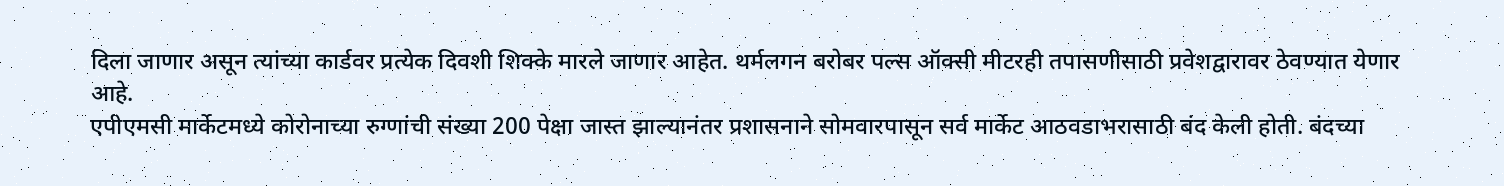दिला जाणार असून त्यांच्या कार्डवर प्रत्येक दिवशी शिक्के मारले जाणार आहेत. थर्मलगन बरोबर पल्स ऑक्सी मीटरही तपासणीसाठी प्रवेशद्वारावर ठेवण्यात येणार आहे.
एपीएमसी मार्केटमध्ये कोरोनाच्या रुग्णांची संख्या 200 पेक्षा जास्त झाल्यानंतर प्रशासनाने सोमवारपासून सर्व मार्केट आठवडाभरासाठी बंद केली होती. बंदच्या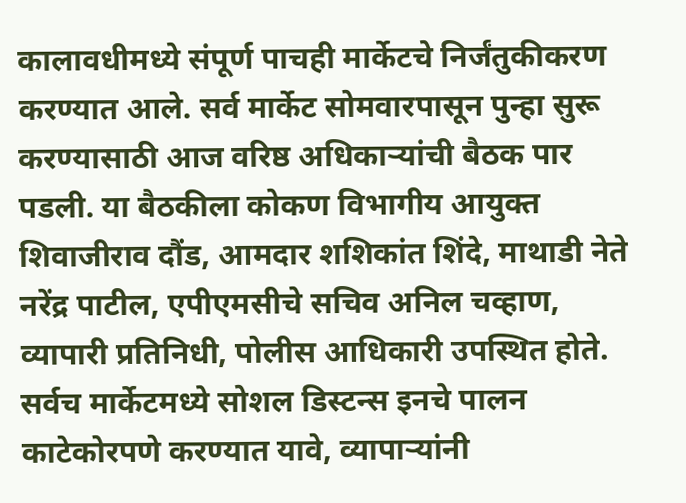कालावधीमध्ये संपूर्ण पाचही मार्केटचे निर्जंतुकीकरण करण्यात आले. सर्व मार्केट सोमवारपासून पुन्हा सुरू करण्यासाठी आज वरिष्ठ अधिकाऱ्यांची बैठक पार पडली. या बैठकीला कोकण विभागीय आयुक्त शिवाजीराव दौंड, आमदार शशिकांत शिंदे, माथाडी नेते नरेंद्र पाटील, एपीएमसीचे सचिव अनिल चव्हाण, व्यापारी प्रतिनिधी, पोलीस आधिकारी उपस्थित होते.
सर्वच मार्केटमध्ये सोशल डिस्टन्स इनचे पालन काटेकोरपणे करण्यात यावे, व्यापाऱ्यांनी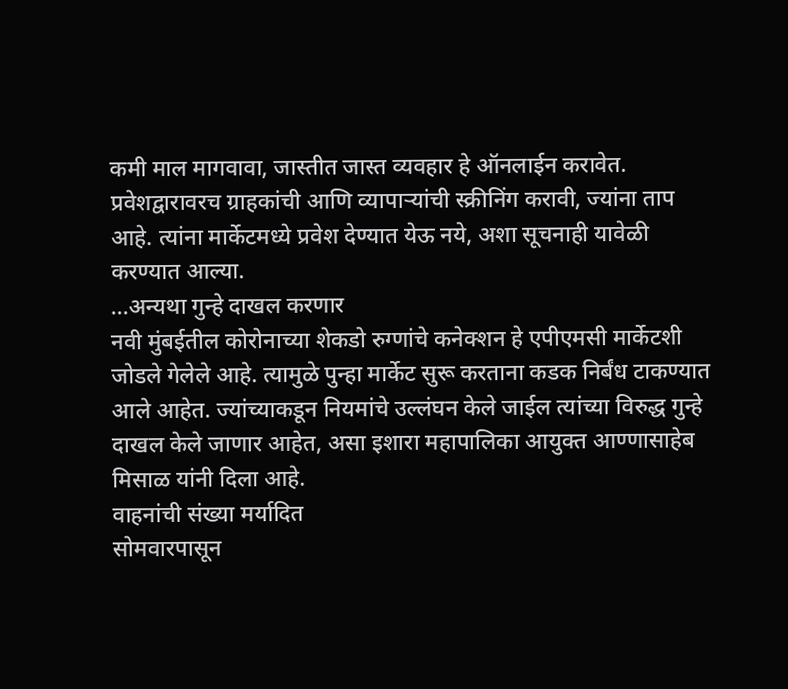कमी माल मागवावा, जास्तीत जास्त व्यवहार हे ऑनलाईन करावेत. प्रवेशद्वारावरच ग्राहकांची आणि व्यापाऱ्यांची स्क्रीनिंग करावी, ज्यांना ताप आहे. त्यांना मार्केटमध्ये प्रवेश देण्यात येऊ नये, अशा सूचनाही यावेळी करण्यात आल्या.
...अन्यथा गुन्हे दाखल करणार
नवी मुंबईतील कोरोनाच्या शेकडो रुग्णांचे कनेक्शन हे एपीएमसी मार्केटशी जोडले गेलेले आहे. त्यामुळे पुन्हा मार्केट सुरू करताना कडक निर्बंध टाकण्यात आले आहेत. ज्यांच्याकडून नियमांचे उल्लंघन केले जाईल त्यांच्या विरुद्ध गुन्हे दाखल केले जाणार आहेत, असा इशारा महापालिका आयुक्त आण्णासाहेब मिसाळ यांनी दिला आहे.
वाहनांची संख्या मर्यादित
सोमवारपासून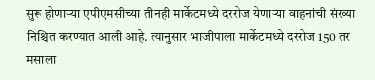सुरू होणाऱ्या एपीएमसीच्या तीनही मार्केटमध्ये दररोज येणाऱ्या वाहनांची संख्या निश्चित करण्यात आली आहे. त्यानुसार भाजीपाला मार्केटमध्ये दररोज 150 तर मसाला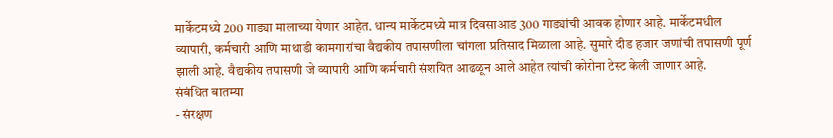मार्केटमध्ये 200 गाड्या मालाच्या येणार आहेत. धान्य मार्केटमध्ये मात्र दिवसाआड 300 गाड्यांची आवक होणार आहे. मार्केटमधील व्यापारी, कर्मचारी आणि माथाडी कामगारांचा वैद्यकीय तपासणीला चांगला प्रतिसाद मिळाला आहे. सुमारे दीड हजार जणांची तपासणी पूर्ण झाली आहे. वैद्यकीय तपासणी जे व्यापारी आणि कर्मचारी संशयित आढळून आले आहेत त्यांची कोरोना टेस्ट केली जाणार आहे.
संबंधित बातम्या
- संरक्षण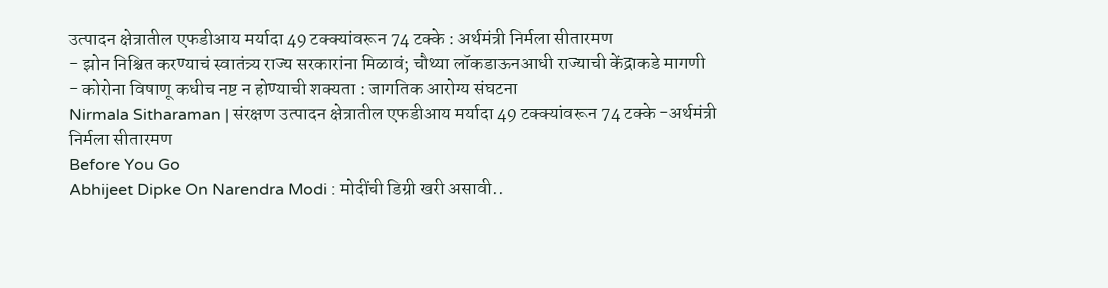उत्पादन क्षेत्रातील एफडीआय मर्यादा 49 टक्क्यांवरून 74 टक्के : अर्थमंत्री निर्मला सीतारमण
- झोन निश्चित करण्याचं स्वातंत्र्य राज्य सरकारांना मिळावं; चौथ्या लॉकडाऊनआधी राज्याची केंद्राकडे मागणी
- कोरोना विषाणू कधीच नष्ट न होण्याची शक्यता : जागतिक आरोग्य संघटना
Nirmala Sitharaman | संरक्षण उत्पादन क्षेत्रातील एफडीआय मर्यादा 49 टक्क्यांवरून 74 टक्के -अर्थमंत्री निर्मला सीतारमण
Before You Go
Abhijeet Dipke On Narendra Modi : मोदींची डिग्री खरी असावी..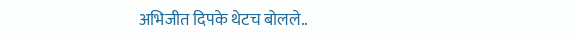अभिजीत दिपके थेटच बोलले..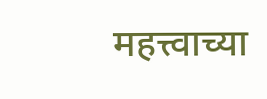महत्त्वाच्या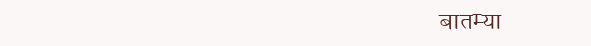बातम्या